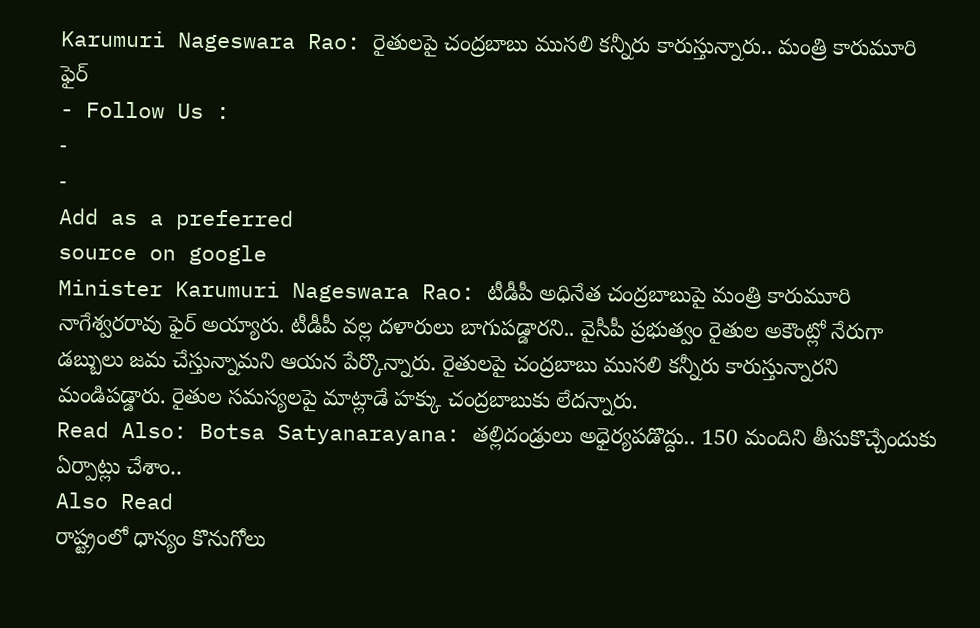Karumuri Nageswara Rao: రైతులపై చంద్రబాబు ముసలి కన్నీరు కారుస్తున్నారు.. మంత్రి కారుమూరి ఫైర్
- Follow Us :
-
-
Add as a preferred
source on google
Minister Karumuri Nageswara Rao: టీడీపీ అధినేత చంద్రబాబుపై మంత్రి కారుమూరి నాగేశ్వరరావు ఫైర్ అయ్యారు. టీడీపీ వల్ల దళారులు బాగుపడ్డారని.. వైసీపీ ప్రభుత్వం రైతుల అకౌంట్లో నేరుగా డబ్బులు జమ చేస్తున్నామని ఆయన పేర్కొన్నారు. రైతులపై చంద్రబాబు ముసలి కన్నీరు కారుస్తున్నారని మండిపడ్డారు. రైతుల సమస్యలపై మాట్లాడే హక్కు చంద్రబాబుకు లేదన్నారు.
Read Also: Botsa Satyanarayana: తల్లిదండ్రులు అధైర్యపడొద్దు.. 150 మందిని తీసుకొచ్చేందుకు ఏర్పాట్లు చేశాం..
Also Read
రాష్ట్రంలో ధాన్యం కొనుగోలు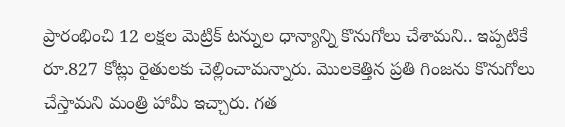ప్రారంభించి 12 లక్షల మెట్రిక్ టన్నుల ధాన్యాన్ని కొనుగోలు చేశామని.. ఇప్పటికే రూ.827 కోట్లు రైతులకు చెల్లించామన్నారు. మొలకెత్తిన ప్రతి గింజను కొనుగోలు చేస్తామని మంత్రి హామీ ఇచ్చారు. గత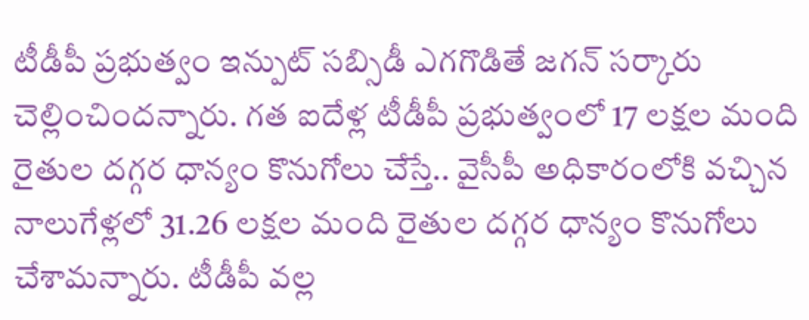టీడీపీ ప్రభుత్వం ఇన్పుట్ సబ్సిడీ ఎగగొడితే జగన్ సర్కారు చెల్లించిందన్నారు. గత ఐదేళ్ల టీడీపీ ప్రభుత్వంలో 17 లక్షల మంది రైతుల దగ్గర ధాన్యం కొనుగోలు చేస్తే.. వైసీపీ అధికారంలోకి వచ్చిన నాలుగేళ్లలో 31.26 లక్షల మంది రైతుల దగ్గర ధాన్యం కొనుగోలు చేశామన్నారు. టీడీపీ వల్ల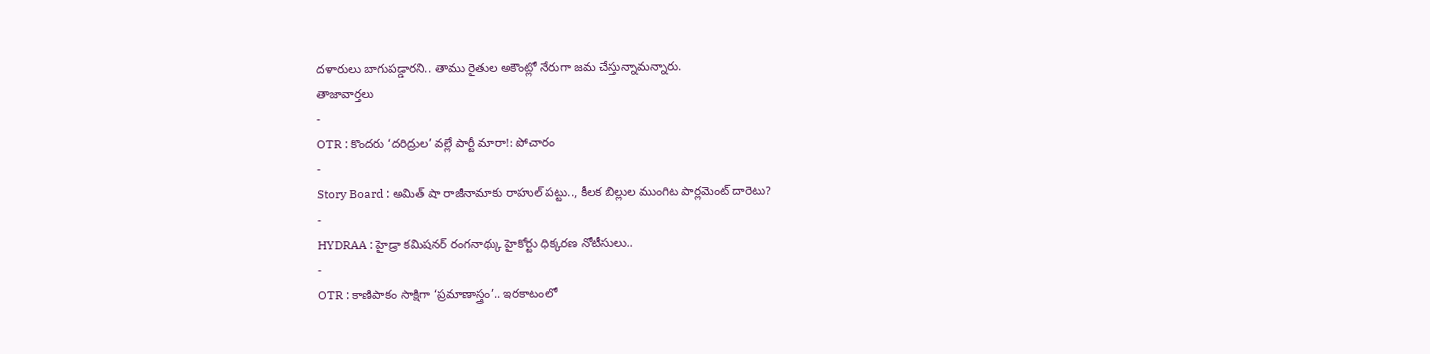దళారులు బాగుపడ్డారని.. తాము రైతుల అకౌంట్లో నేరుగా జమ చేస్తున్నామన్నారు.
తాజావార్తలు
-
OTR : కొందరు ‘దరిద్రుల’ వల్లే పార్టీ మారా!: పోచారం
-
Story Board : అమిత్ షా రాజీనామాకు రాహుల్ పట్టు.., కీలక బిల్లుల ముంగిట పార్లమెంట్ దారెటు?
-
HYDRAA : హైడ్రా కమిషనర్ రంగనాథ్కు హైకోర్టు ధిక్కరణ నోటీసులు..
-
OTR : కాణిపాకం సాక్షిగా ‘ప్రమాణాస్త్రం’.. ఇరకాటంలో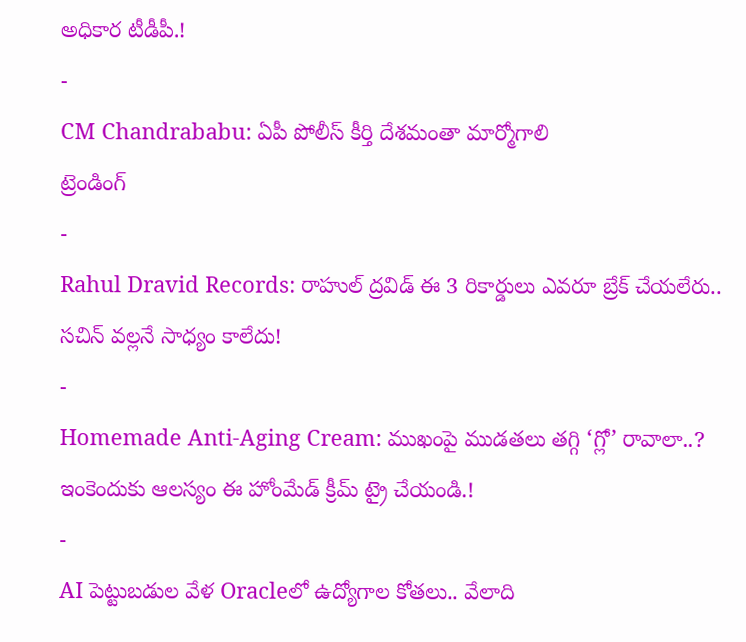అధికార టీడీపీ.!
-
CM Chandrababu: ఏపీ పోలీస్ కీర్తి దేశమంతా మార్మోగాలి
ట్రెండింగ్
-
Rahul Dravid Records: రాహుల్ ద్రవిడ్ ఈ 3 రికార్డులు ఎవరూ బ్రేక్ చేయలేరు.. సచిన్ వల్లనే సాధ్యం కాలేదు!
-
Homemade Anti-Aging Cream: ముఖంపై ముడతలు తగ్గి ‘గ్లో’ రావాలా..? ఇంకెందుకు ఆలస్యం ఈ హోంమేడ్ క్రీమ్ ట్రై చేయండి.!
-
AI పెట్టుబడుల వేళ Oracleలో ఉద్యోగాల కోతలు.. వేలాది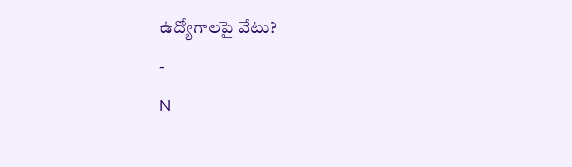ఉద్యోగాలపై వేటు?
-
N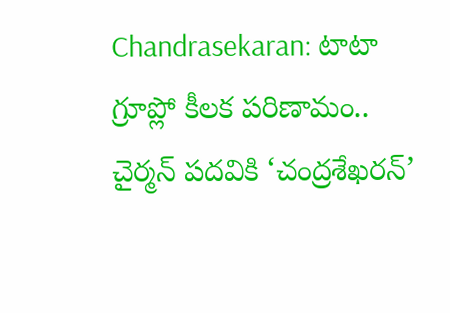Chandrasekaran: టాటా గ్రూప్లో కీలక పరిణామం.. చైర్మన్ పదవికి ‘చంద్రశేఖరన్’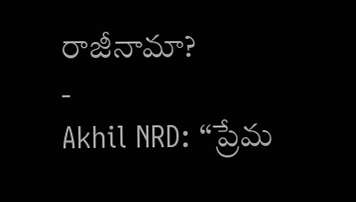రాజీనామా?
-
Akhil NRD: “ప్రేమ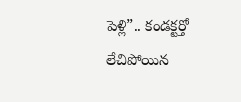పెళ్లి”.. కండక్టర్తో లేచిపోయిన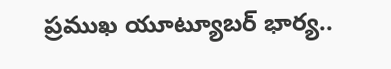ప్రముఖ యూట్యూబర్ భార్య..